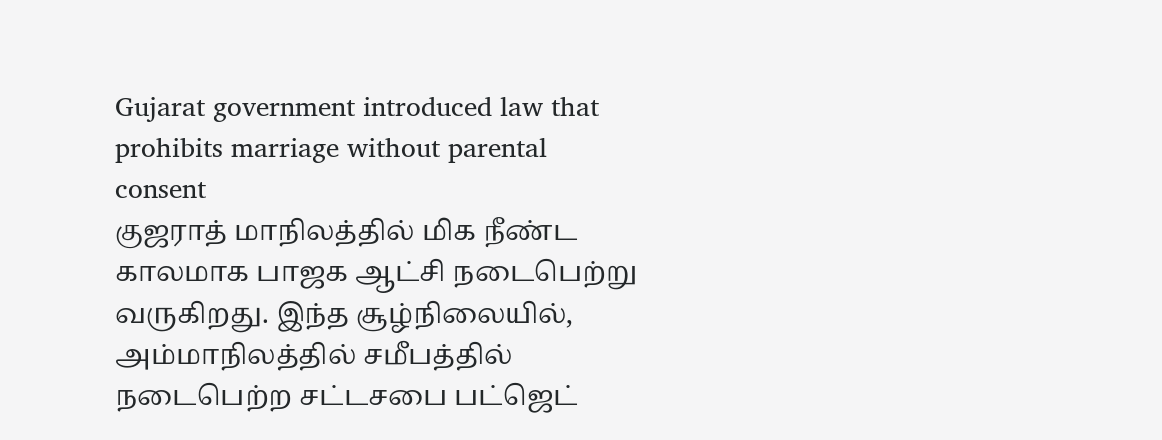Gujarat government introduced law that prohibits marriage without parental consent
குஜராத் மாநிலத்தில் மிக நீண்ட காலமாக பாஜக ஆட்சி நடைபெற்று வருகிறது. இந்த சூழ்நிலையில், அம்மாநிலத்தில் சமீபத்தில் நடைபெற்ற சட்டசபை பட்ஜெட்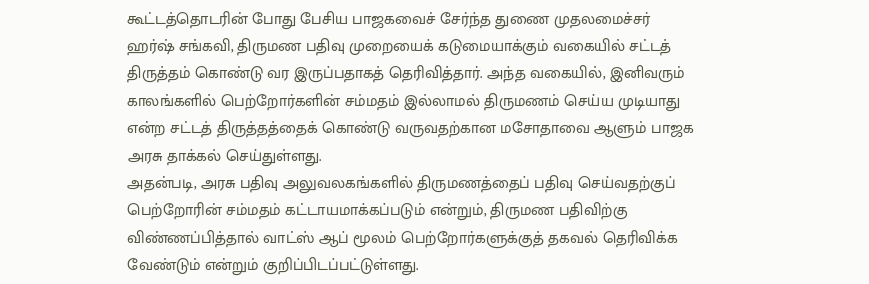கூட்டத்தொடரின் போது பேசிய பாஜகவைச் சேர்ந்த துணை முதலமைச்சர் ஹர்ஷ் சங்கவி, திருமண பதிவு முறையைக் கடுமையாக்கும் வகையில் சட்டத் திருத்தம் கொண்டு வர இருப்பதாகத் தெரிவித்தார். அந்த வகையில், இனிவரும் காலங்களில் பெற்றோர்களின் சம்மதம் இல்லாமல் திருமணம் செய்ய முடியாது என்ற சட்டத் திருத்தத்தைக் கொண்டு வருவதற்கான மசோதாவை ஆளும் பாஜக அரசு தாக்கல் செய்துள்ளது.
அதன்படி, அரசு பதிவு அலுவலகங்களில் திருமணத்தைப் பதிவு செய்வதற்குப் பெற்றோரின் சம்மதம் கட்டாயமாக்கப்படும் என்றும், திருமண பதிவிற்கு விண்ணப்பித்தால் வாட்ஸ் ஆப் மூலம் பெற்றோர்களுக்குத் தகவல் தெரிவிக்க வேண்டும் என்றும் குறிப்பிடப்பட்டுள்ளது.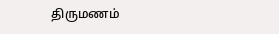திருமணம்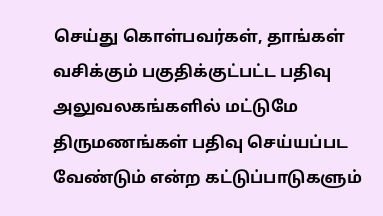செய்து கொள்பவர்கள், தாங்கள் வசிக்கும் பகுதிக்குட்பட்ட பதிவு அலுவலகங்களில் மட்டுமே திருமணங்கள் பதிவு செய்யப்பட வேண்டும் என்ற கட்டுப்பாடுகளும்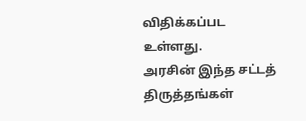விதிக்கப்பட உள்ளது.
அரசின் இந்த சட்டத் திருத்தங்கள்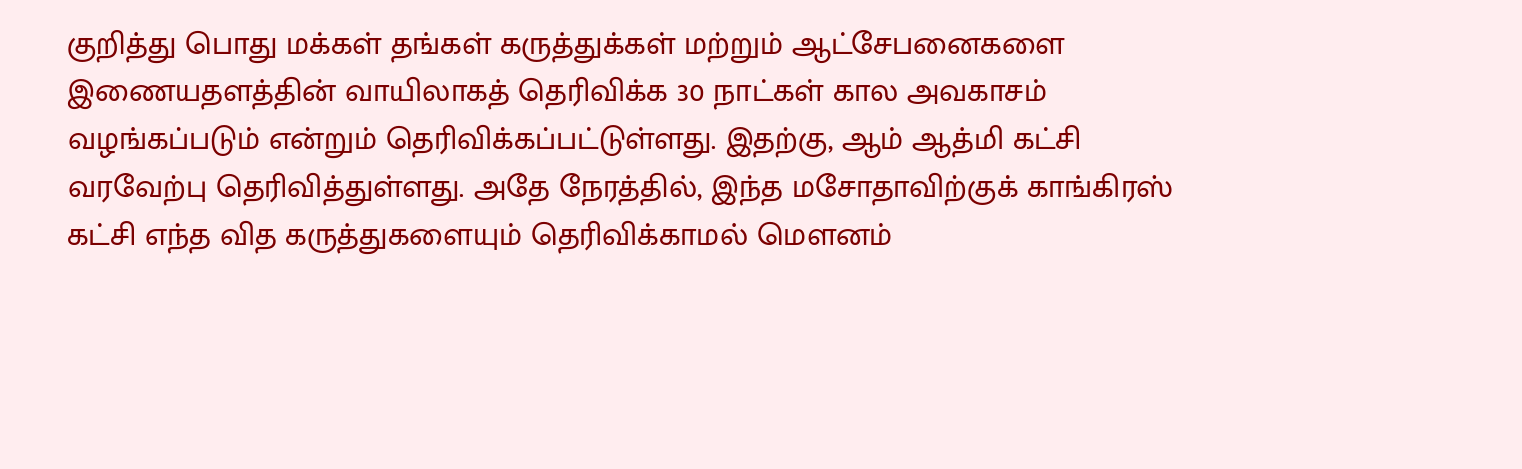குறித்து பொது மக்கள் தங்கள் கருத்துக்கள் மற்றும் ஆட்சேபனைகளை இணையதளத்தின் வாயிலாகத் தெரிவிக்க 30 நாட்கள் கால அவகாசம் வழங்கப்படும் என்றும் தெரிவிக்கப்பட்டுள்ளது. இதற்கு, ஆம் ஆத்மி கட்சி வரவேற்பு தெரிவித்துள்ளது. அதே நேரத்தில், இந்த மசோதாவிற்குக் காங்கிரஸ் கட்சி எந்த வித கருத்துகளையும் தெரிவிக்காமல் மெளனம்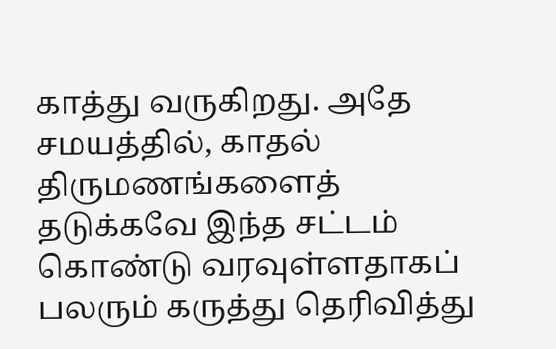காத்து வருகிறது. அதே சமயத்தில், காதல் திருமணங்களைத் தடுக்கவே இந்த சட்டம் கொண்டு வரவுள்ளதாகப் பலரும் கருத்து தெரிவித்து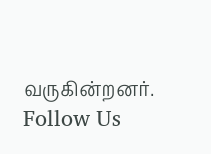வருகின்றனர்.
Follow Us